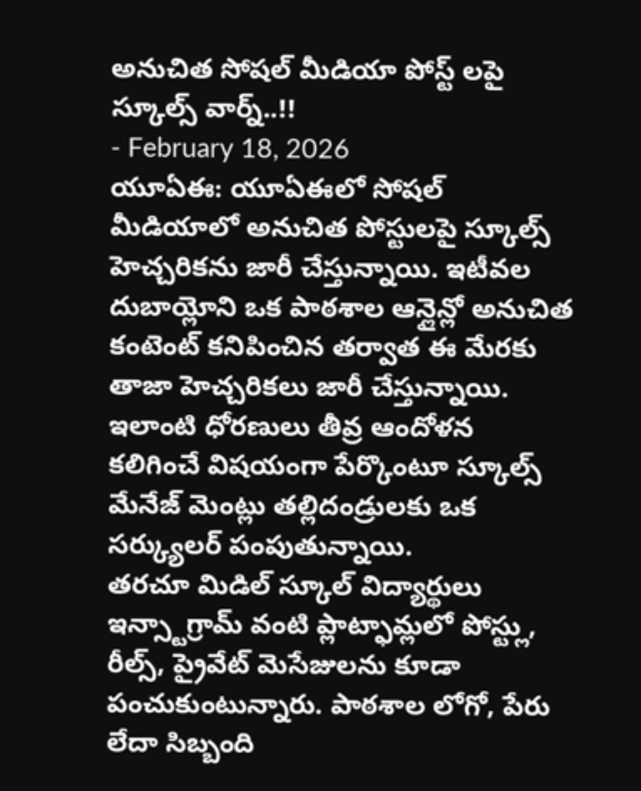అనుచిత సోషల్ మీడియా పోస్ట్ లపై స్కూల్స్ వార్న్..!!
- February 18, 2026
యూఏఈ: యూఏఈలో సోషల్ మీడియాలో అనుచిత పోస్టులపై స్కూల్స్ హెచ్చరికను జారీ చేస్తున్నాయి. ఇటీవల దుబాయ్లోని ఒక పాఠశాల ఆన్లైన్లో అనుచిత కంటెంట్ కనిపించిన తర్వాత ఈ మేరకు తాజా హెచ్చరికలు జారీ చేస్తున్నాయి. ఇలాంటి ధోరణులు తీవ్ర ఆందోళన కలిగించే విషయంగా పేర్కొంటూ స్కూల్స్ మేనేజ్ మెంట్లు తల్లిదండ్రులకు ఒక సర్క్యులర్ పంపుతున్నాయి.
తరచూ మిడిల్ స్కూల్ విద్యార్థులు ఇన్స్టాగ్రామ్ వంటి ప్లాట్ఫామ్లలో పోస్ట్లు, రీల్స్, ప్రైవేట్ మెసేజులను కూడా పంచుకుంటున్నారు. పాఠశాల లోగో, పేరు లేదా సిబ్బంది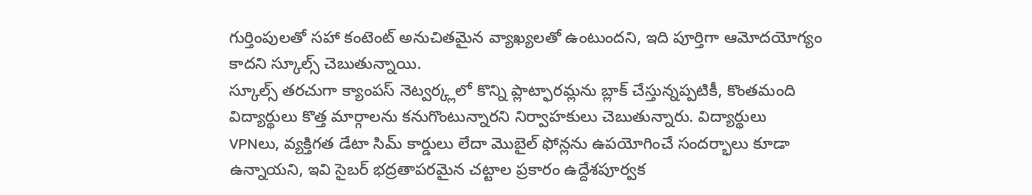గుర్తింపులతో సహా కంటెంట్ అనుచితమైన వ్యాఖ్యలతో ఉంటుందని, ఇది పూర్తిగా ఆమోదయోగ్యం కాదని స్కూల్స్ చెబుతున్నాయి.
స్కూల్స్ తరచుగా క్యాంపస్ నెట్వర్క్లలో కొన్ని ప్లాట్ఫారమ్లను బ్లాక్ చేస్తున్నప్పటికీ, కొంతమంది విద్యార్థులు కొత్త మార్గాలను కనుగొంటున్నారని నిర్వాహకులు చెబుతున్నారు. విద్యార్థులు VPNలు, వ్యక్తిగత డేటా సిమ్ కార్డులు లేదా మొబైల్ ఫోన్లను ఉపయోగించే సందర్భాలు కూడా ఉన్నాయని, ఇవి సైబర్ భద్రతాపరమైన చట్టాల ప్రకారం ఉద్దేశపూర్వక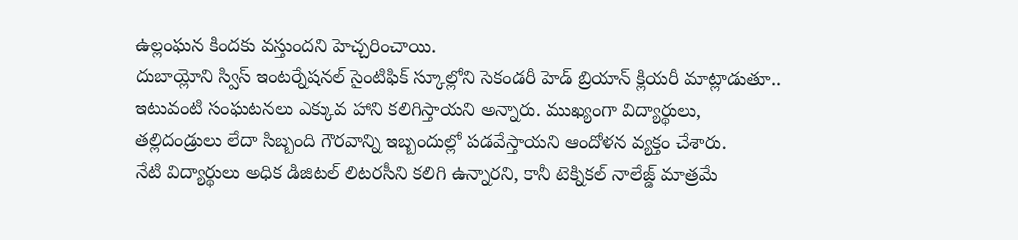ఉల్లంఘన కిందకు వస్తుందని హెచ్చరించాయి.
దుబాయ్లోని స్విస్ ఇంటర్నేషనల్ సైంటిఫిక్ స్కూల్లోని సెకండరీ హెడ్ బ్రియాన్ క్లియరీ మాట్లాడుతూ.. ఇటువంటి సంఘటనలు ఎక్కువ హాని కలిగిస్తాయని అన్నారు. ముఖ్యంగా విద్యార్థులు, తల్లిదండ్రులు లేదా సిబ్బంది గౌరవాన్ని ఇబ్బందుల్లో పడవేస్తాయని ఆందోళన వ్యక్తం చేశారు.
నేటి విద్యార్థులు అధిక డిజిటల్ లిటరసీని కలిగి ఉన్నారని, కానీ టెక్నికల్ నాలేజ్డ్ మాత్రమే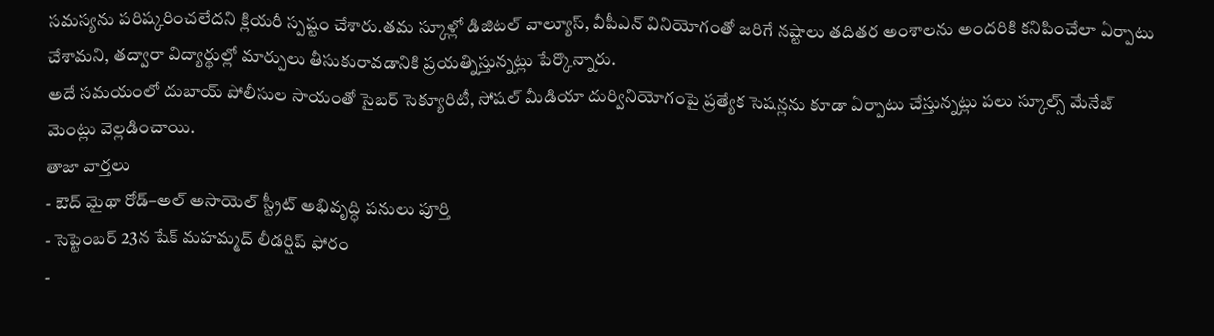సమస్యను పరిష్కరించలేదని క్లియరీ స్పష్టం చేశారు.తమ స్కూళ్లో డిజిటల్ వాల్యూస్, వీపీఎన్ వినియోగంతో జరిగే నష్టాలు తదితర అంశాలను అందరికి కనిపించేలా ఏర్పాటు చేశామని, తద్వారా విద్యార్థుల్లో మార్పులు తీసుకురావడానికి ప్రయత్నిస్తున్నట్లు పేర్కొన్నారు.
అదే సమయంలో దుబాయ్ పోలీసుల సాయంతో సైబర్ సెక్యూరిటీ, సోషల్ మీడియా దుర్వినియోగంపై ప్రత్యేక సెషన్లను కూడా ఏర్పాటు చేస్తున్నట్లు పలు స్కూల్స్ మేనేజ్ మెంట్లు వెల్లడించాయి.
తాజా వార్తలు
- ఔద్ మైథా రోడ్–అల్ అసాయెల్ స్ట్రీట్ అభివృద్ధి పనులు పూర్తి
- సెప్టెంబర్ 23న షేక్ మహమ్మద్ లీడర్షిప్ ఫోరం
-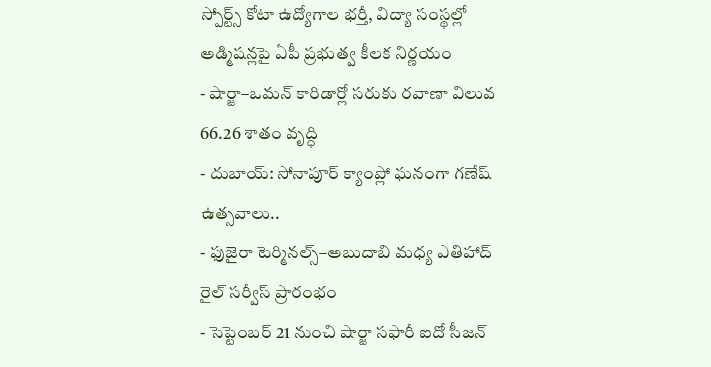స్పోర్ట్స్ కోటా ఉద్యోగాల భర్తీ, విద్యా సంస్థల్లో అడ్మిషన్లపై ఏపీ ప్రభుత్వ కీలక నిర్ణయం
- షార్జా–ఒమన్ కారిడార్లో సరుకు రవాణా విలువ 66.26 శాతం వృద్ధి
- దుబాయ్: సోనాపూర్ క్యాంప్లో ఘనంగా గణేష్ ఉత్సవాలు..
- ఫుజైరా టెర్మినల్స్–అబుదాబి మధ్య ఎతిహాద్ రైల్ సర్వీస్ ప్రారంభం
- సెప్టెంబర్ 21 నుంచి షార్జా సఫారీ ఐదో సీజన్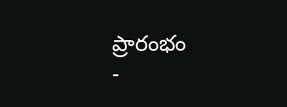ప్రారంభం
-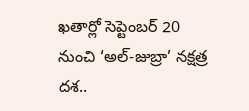ఖతార్లో సెప్టెంబర్ 20 నుంచి ‘అల్-జుబ్రా’ నక్షత్ర దశ..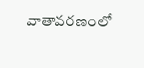వాతావరణంలో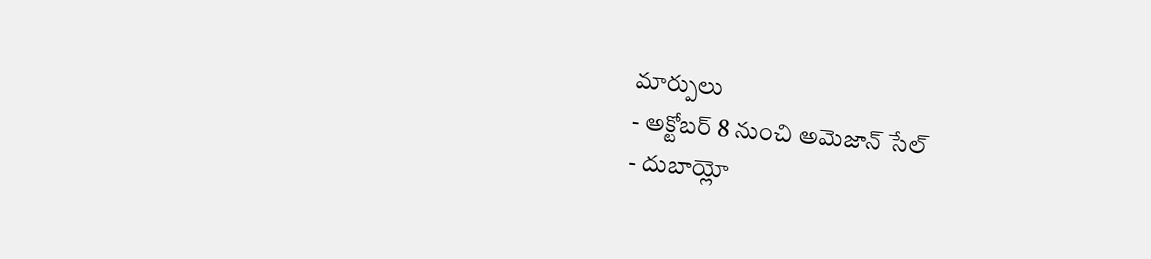మార్పులు
- అక్టోబర్ 8 నుంచి అమెజాన్ సేల్
- దుబాయ్లో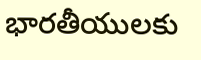భారతీయులకు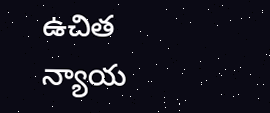ఉచిత న్యాయ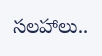సలహాలు..